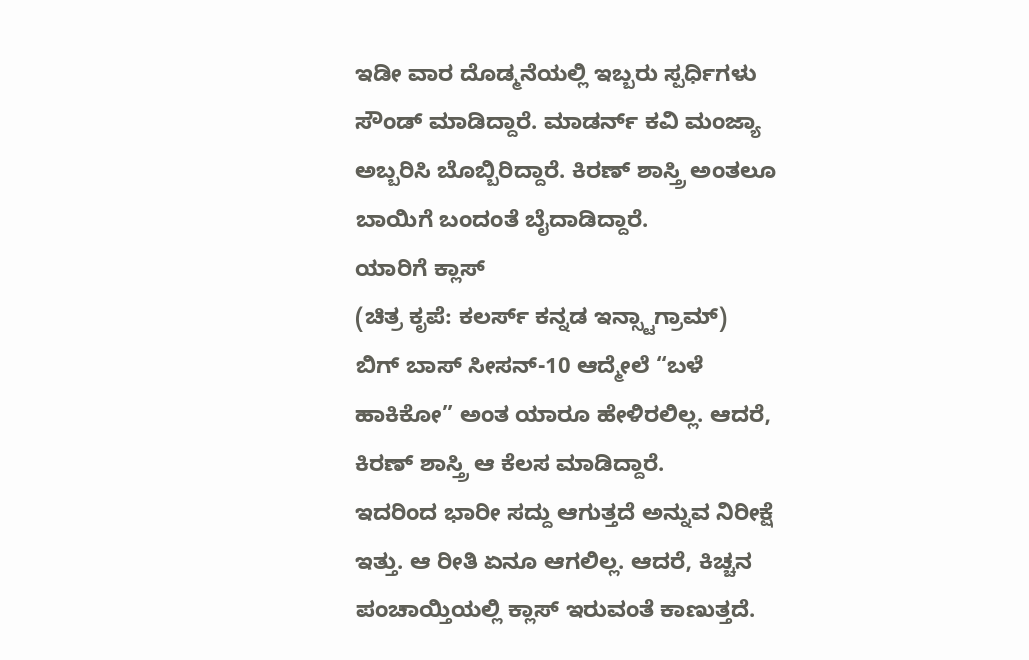ಇಡೀ ವಾರ ದೊಡ್ಮನೆಯಲ್ಲಿ ಇಬ್ಬರು ಸ್ಪರ್ಧಿಗಳು ಸೌಂಡ್ ಮಾಡಿದ್ದಾರೆ. ಮಾಡರ್ನ್ ಕವಿ ಮಂಜ್ಯಾ ಅಬ್ಬರಿಸಿ ಬೊಬ್ಬಿರಿದ್ದಾರೆ. ಕಿರಣ್ ಶಾಸ್ತ್ರಿ ಅಂತಲೂ ಬಾಯಿಗೆ ಬಂದಂತೆ ಬೈದಾಡಿದ್ದಾರೆ.
ಯಾರಿಗೆ ಕ್ಲಾಸ್
(ಚಿತ್ರ ಕೃಪೆ: ಕಲರ್ಸ್ ಕನ್ನಡ ಇನ್ಸ್ಟಾಗ್ರಾಮ್)
ಬಿಗ್ ಬಾಸ್ ಸೀಸನ್-10 ಆದ್ಮೇಲೆ “ಬಳೆ ಹಾಕಿಕೋ” ಅಂತ ಯಾರೂ ಹೇಳಿರಲಿಲ್ಲ. ಆದರೆ, ಕಿರಣ್ ಶಾಸ್ತ್ರಿ ಆ ಕೆಲಸ ಮಾಡಿದ್ದಾರೆ.
ಇದರಿಂದ ಭಾರೀ ಸದ್ದು ಆಗುತ್ತದೆ ಅನ್ನುವ ನಿರೀಕ್ಷೆ ಇತ್ತು. ಆ ರೀತಿ ಏನೂ ಆಗಲಿಲ್ಲ. ಆದರೆ, ಕಿಚ್ಚನ ಪಂಚಾಯ್ತಿಯಲ್ಲಿ ಕ್ಲಾಸ್ ಇರುವಂತೆ ಕಾಣುತ್ತದೆ.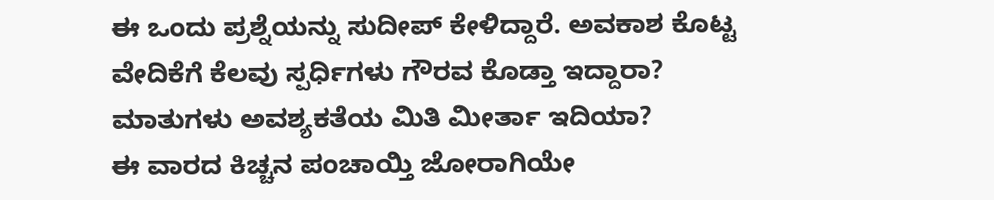ಈ ಒಂದು ಪ್ರಶ್ನೆಯನ್ನು ಸುದೀಪ್ ಕೇಳಿದ್ದಾರೆ. ಅವಕಾಶ ಕೊಟ್ಟ ವೇದಿಕೆಗೆ ಕೆಲವು ಸ್ಪರ್ಧಿಗಳು ಗೌರವ ಕೊಡ್ತಾ ಇದ್ದಾರಾ? ಮಾತುಗಳು ಅವಶ್ಯಕತೆಯ ಮಿತಿ ಮೀರ್ತಾ ಇದಿಯಾ?
ಈ ವಾರದ ಕಿಚ್ಚನ ಪಂಚಾಯ್ತಿ ಜೋರಾಗಿಯೇ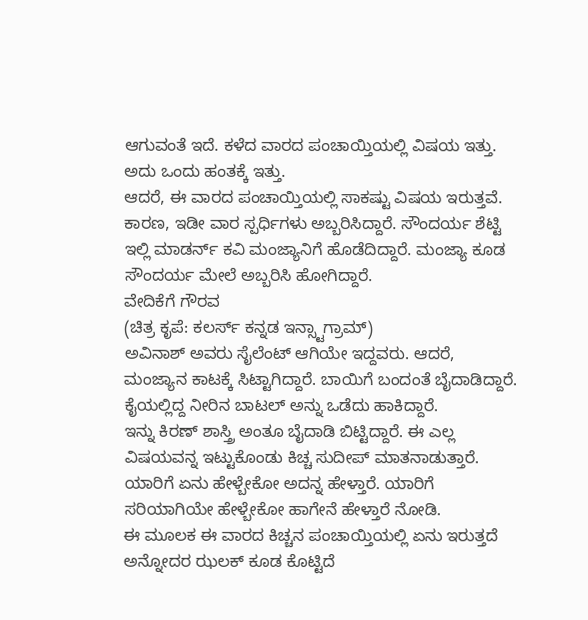ಆಗುವಂತೆ ಇದೆ. ಕಳೆದ ವಾರದ ಪಂಚಾಯ್ತಿಯಲ್ಲಿ ವಿಷಯ ಇತ್ತು. ಅದು ಒಂದು ಹಂತಕ್ಕೆ ಇತ್ತು.
ಆದರೆ, ಈ ವಾರದ ಪಂಚಾಯ್ತಿಯಲ್ಲಿ ಸಾಕಷ್ಟು ವಿಷಯ ಇರುತ್ತವೆ. ಕಾರಣ, ಇಡೀ ವಾರ ಸ್ಪರ್ಧಿಗಳು ಅಬ್ಬರಿಸಿದ್ದಾರೆ. ಸೌಂದರ್ಯ ಶೆಟ್ಟಿ ಇಲ್ಲಿ ಮಾಡರ್ನ್ ಕವಿ ಮಂಜ್ಯಾನಿಗೆ ಹೊಡೆದಿದ್ದಾರೆ. ಮಂಜ್ಯಾ ಕೂಡ ಸೌಂದರ್ಯ ಮೇಲೆ ಅಬ್ಬರಿಸಿ ಹೋಗಿದ್ದಾರೆ.
ವೇದಿಕೆಗೆ ಗೌರವ
(ಚಿತ್ರ ಕೃಪೆ: ಕಲರ್ಸ್ ಕನ್ನಡ ಇನ್ಸ್ಟಾಗ್ರಾಮ್)
ಅವಿನಾಶ್ ಅವರು ಸೈಲೆಂಟ್ ಆಗಿಯೇ ಇದ್ದವರು. ಆದರೆ, ಮಂಜ್ಯಾನ ಕಾಟಕ್ಕೆ ಸಿಟ್ಟಾಗಿದ್ದಾರೆ. ಬಾಯಿಗೆ ಬಂದಂತೆ ಬೈದಾಡಿದ್ದಾರೆ. ಕೈಯಲ್ಲಿದ್ದ ನೀರಿನ ಬಾಟಲ್ ಅನ್ನು ಒಡೆದು ಹಾಕಿದ್ದಾರೆ.
ಇನ್ನು ಕಿರಣ್ ಶಾಸ್ತ್ರಿ ಅಂತೂ ಬೈದಾಡಿ ಬಿಟ್ಟಿದ್ದಾರೆ. ಈ ಎಲ್ಲ ವಿಷಯವನ್ನ ಇಟ್ಟುಕೊಂಡು ಕಿಚ್ಚ ಸುದೀಪ್ ಮಾತನಾಡುತ್ತಾರೆ. ಯಾರಿಗೆ ಏನು ಹೇಳ್ಬೇಕೋ ಅದನ್ನ ಹೇಳ್ತಾರೆ. ಯಾರಿಗೆ ಸರಿಯಾಗಿಯೇ ಹೇಳ್ಬೇಕೋ ಹಾಗೇನೆ ಹೇಳ್ತಾರೆ ನೋಡಿ.
ಈ ಮೂಲಕ ಈ ವಾರದ ಕಿಚ್ಚನ ಪಂಚಾಯ್ತಿಯಲ್ಲಿ ಏನು ಇರುತ್ತದೆ ಅನ್ನೋದರ ಝಲಕ್ ಕೂಡ ಕೊಟ್ಟಿದೆ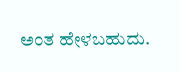ಅಂತ ಹೇಳಬಹುದು.